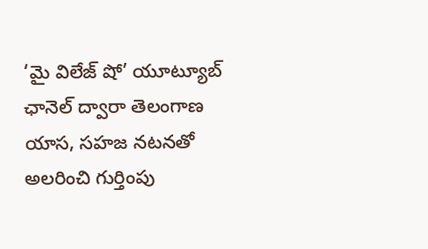‘మై విలేజ్ షో’ యూట్యూబ్ ఛానెల్ ద్వారా తెలంగాణ యాస, సహజ నటనతో అలరించి గుర్తింపు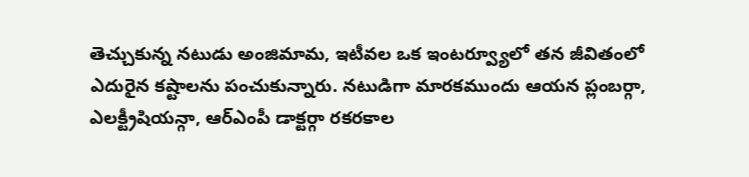తెచ్చుకున్న నటుడు అంజిమామ, ఇటీవల ఒక ఇంటర్వ్యూలో తన జీవితంలో ఎదురైన కష్టాలను పంచుకున్నారు. నటుడిగా మారకముందు ఆయన ప్లంబర్గా, ఎలక్ట్రీషియన్గా, ఆర్ఎంపీ డాక్టర్గా రకరకాల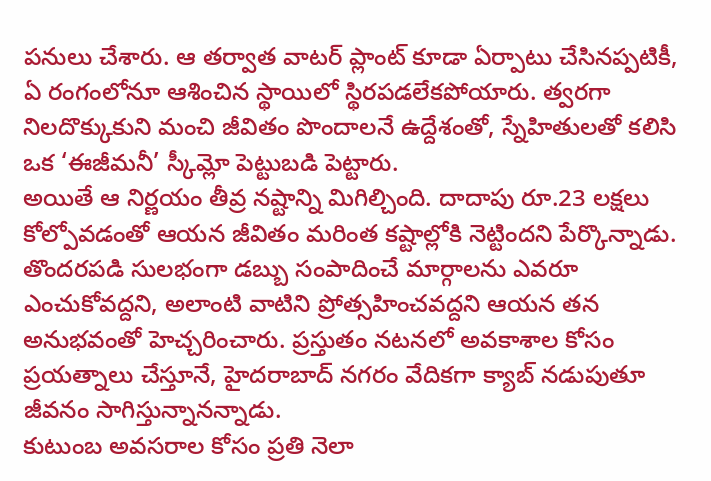పనులు చేశారు. ఆ తర్వాత వాటర్ ప్లాంట్ కూడా ఏర్పాటు చేసినప్పటికీ, ఏ రంగంలోనూ ఆశించిన స్థాయిలో స్థిరపడలేకపోయారు. త్వరగా నిలదొక్కుకుని మంచి జీవితం పొందాలనే ఉద్దేశంతో, స్నేహితులతో కలిసి ఒక ‘ఈజీమనీ’ స్కీమ్లో పెట్టుబడి పెట్టారు.
అయితే ఆ నిర్ణయం తీవ్ర నష్టాన్ని మిగిల్చింది. దాదాపు రూ.23 లక్షలు కోల్పోవడంతో ఆయన జీవితం మరింత కష్టాల్లోకి నెట్టిందని పేర్కొన్నాడు. తొందరపడి సులభంగా డబ్బు సంపాదించే మార్గాలను ఎవరూ ఎంచుకోవద్దని, అలాంటి వాటిని ప్రోత్సహించవద్దని ఆయన తన అనుభవంతో హెచ్చరించారు. ప్రస్తుతం నటనలో అవకాశాల కోసం ప్రయత్నాలు చేస్తూనే, హైదరాబాద్ నగరం వేదికగా క్యాబ్ నడుపుతూ జీవనం సాగిస్తున్నానన్నాడు.
కుటుంబ అవసరాల కోసం ప్రతి నెలా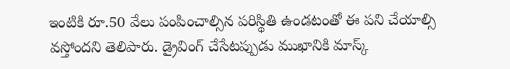ఇంటికి రూ.50 వేలు పంపించాల్సిన పరిస్థితి ఉండటంతో ఈ పని చేయాల్సి వస్తోందని తెలిపారు. డ్రైవింగ్ చేసేటప్పుడు ముఖానికి మాస్క్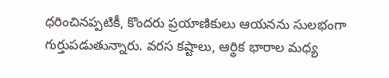ధరించినప్పటికీ, కొందరు ప్రయాణికులు ఆయనను సులభంగా గుర్తుపడుతున్నారు. వరస కష్టాలు, ఆర్థిక భారాల మధ్య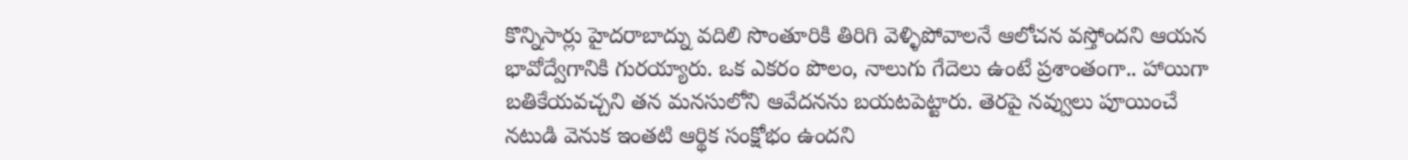కొన్నిసార్లు హైదరాబాద్ను వదిలి సొంతూరికి తిరిగి వెళ్ళిపోవాలనే ఆలోచన వస్తోందని ఆయన భావోద్వేగానికి గురయ్యారు. ఒక ఎకరం పొలం, నాలుగు గేదెలు ఉంటే ప్రశాంతంగా.. హాయిగా బతికేయవచ్చని తన మనసులోని ఆవేదనను బయటపెట్టారు. తెరపై నవ్వులు పూయించే నటుడి వెనుక ఇంతటి ఆర్థిక సంక్షోభం ఉందని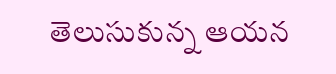తెలుసుకున్న ఆయన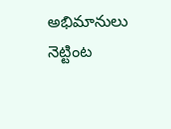అభిమానులు నెట్టింట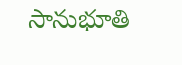సానుభూతి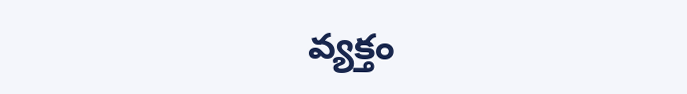వ్యక్తం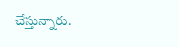చేస్తున్నారు.